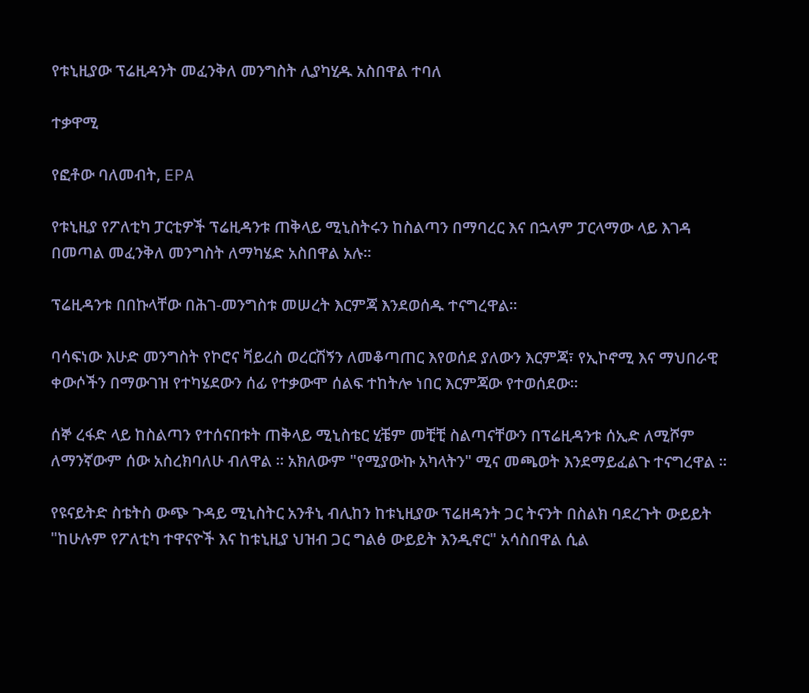የቱኒዚያው ፕሬዚዳንት መፈንቅለ መንግስት ሊያካሂዱ አስበዋል ተባለ

ተቃዋሚ

የፎቶው ባለመብት, EPA

የቱኒዚያ የፖለቲካ ፓርቲዎች ፕሬዚዳንቱ ጠቅላይ ሚኒስትሩን ከስልጣን በማባረር እና በኋላም ፓርላማው ላይ እገዳ በመጣል መፈንቅለ መንግስት ለማካሄድ አስበዋል አሉ።

ፕሬዚዳንቱ በበኩላቸው በሕገ-መንግስቱ መሠረት እርምጃ እንደወሰዱ ተናግረዋል።

ባሳፍነው እሁድ መንግስት የኮሮና ቫይረስ ወረርሽኝን ለመቆጣጠር እየወሰደ ያለውን እርምጃ፣ የኢኮኖሚ እና ማህበራዊ ቀውሶችን በማውገዝ የተካሄደውን ሰፊ የተቃውሞ ሰልፍ ተከትሎ ነበር እርምጃው የተወሰደው።

ሰኞ ረፋድ ላይ ከስልጣን የተሰናበቱት ጠቅላይ ሚኒስቴር ሂቼም መቺቺ ስልጣናቸውን በፕሬዚዳንቱ ሰኢድ ለሚሾም ለማንኛውም ሰው አስረክባለሁ ብለዋል ። አክለውም "የሚያውኩ አካላትን" ሚና መጫወት እንደማይፈልጉ ተናግረዋል ።

የዩናይትድ ስቴትስ ውጭ ጉዳይ ሚኒስትር አንቶኒ ብሊከን ከቱኒዚያው ፕሬዘዳንት ጋር ትናንት በስልክ ባደረጉት ውይይት "ከሁሉም የፖለቲካ ተዋናዮች እና ከቱኒዚያ ህዝብ ጋር ግልፅ ውይይት እንዲኖር" አሳስበዋል ሲል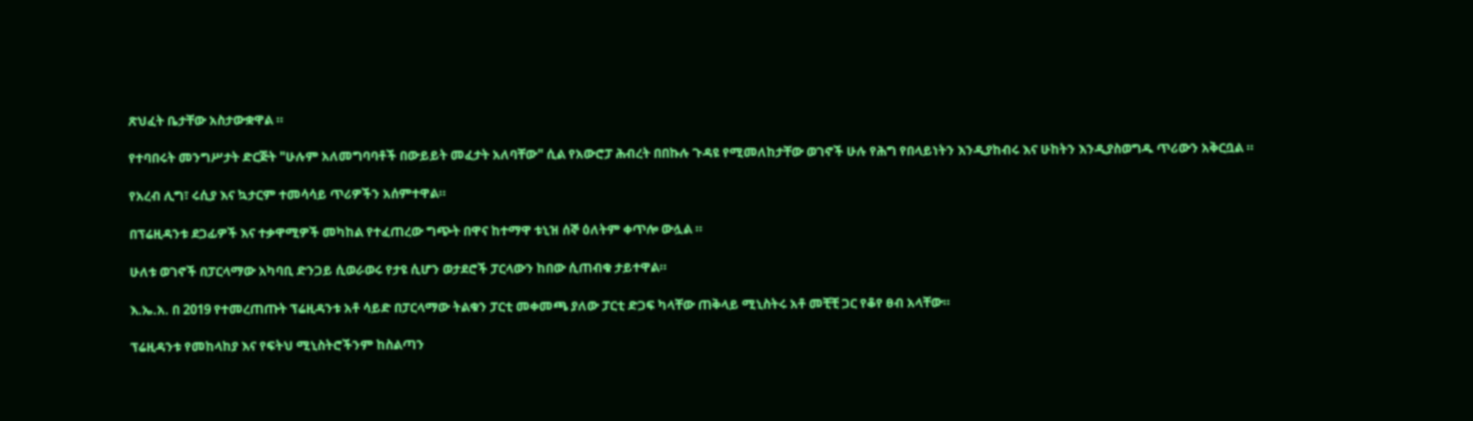ጽህፈት ቤታቸው አስታውቋዋል ።

የተባበሩት መንግሥታት ድርጅት "ሁሉም አለመግባባቶች በውይይት መፈታት አለባቸው" ሲል የአውሮፓ ሕብረት በበኩሉ ጉዳዩ የሚመለከታቸው ወገኖች ሁሉ የሕግ የበላይነትን እንዲያከብሩ እና ሁከትን እንዲያስወግዱ ጥሪውን አቅርቧል ።

የአረብ ሊግ፣ ሩሲያ እና ኳታርም ተመሳሳይ ጥሪዎችን አሰምተዋል።

በፕሬዚዳንቱ ደጋፊዎች እና ተቃዋሚዎች መካከል የተፈጠረው ግጭት በዋና ከተማዋ ቱኒዝ ሰኞ ዕለትም ቀጥሎ ውሏል ።

ሁለቱ ወገኖች በፓርላማው አካባቢ ድንጋይ ሲወራወሩ የታዩ ሲሆን ወታደሮች ፓርላውን ከበው ሲጠብቁ ታይተዋል።

እ.ኤ.አ. በ 2019 የተመረጠጡት ፕሬዚዳንቱ አቶ ሳይድ በፓርላማው ትልቁን ፓርቲ መቀመጫ ያለው ፓርቲ ድጋፍ ካላቸው ጠቅላይ ሚኒስትሩ አቶ መቺቺ ጋር የቆየ ፀብ አላቸው።

ፕሬዚዳንቱ የመከላከያ እና የፍትህ ሚኒስትሮችንም ከስልጣን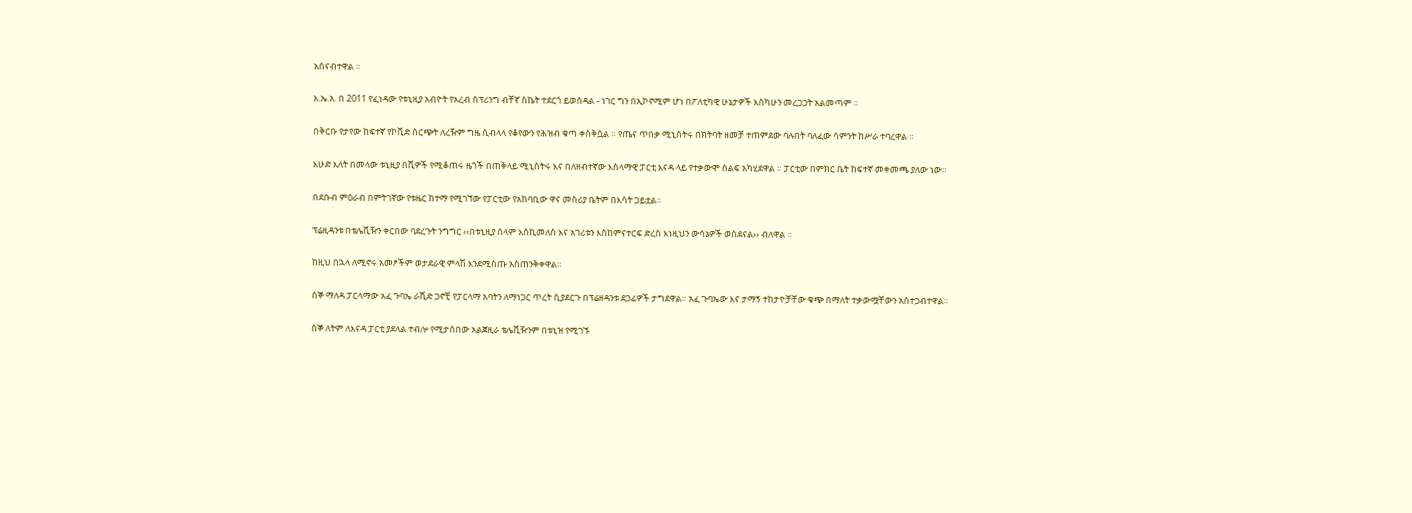አሰናብተዋል ።

እ.ኤ.አ. በ 2011 የፈነዳው የቱኒዚያ አብዮት የአረብ ስፕሪንግ ብቸኛ ስኬት ተደርጎ ይወሰዳል - ነገር ግን በኢኮኖሚም ሆነ በፖለቲካዊ ሁኔታዎች እስካሁን መረጋጋት አልመጣም ።

በቅርቡ የታየው ከፍተኛ የኮቪድ ስርጭት ለረዥም ግዜ ሲብላላ የቆየውን የሕዝብ ቁጣ ቀስቅሷል ። የጤና ጥበቃ ሚኒስትሩ በክትባት ዘመቻ ተጠምደው ባሉበት ባለፈው ሳምንት ከሥራ ተባረዋል ።

እሁድ እለት በመላው ቱኒዚያ በሺዎች የሚቆጠሩ ዜጎች በጠቅላይ ሚኒስትሩ እና በለዘብተኛው እስላማዊ ፓርቲ እናዳ ላይ የተቃውሞ ሰልፍ አካሂደዋል ። ፓርቲው በምክር ቤት ከፍተኛ መቀመጫ ያለው ነው።

በደቡብ ምዕራብ በምትገኛው የቱዜር ከተማ የሚገኘው የፓርቲው የአከባቢው ዋና መስሪያ ቤትም በእሳት ጋይቷል።

ፕሬዚዳንቱ በቴሌቪዥን ቀርበው ባደረጉት ንግግር ‹‹በቱኒዚያ ሰላም እስኪመለስ እና አገሪቱን እስከምናተርፍ ድረስ እነዚህን ውሳኔዎች ወስደናል›› ብለዋል ።

ከዚህ በኋላ ለሚኖሩ አመፆችም ወታደራዊ ምላሽ እንደሚሰጡ አስጠንቅቀዋል።

ሰኞ ማለዳ ፓርላማው አፈ ጉባኤ ራሺድ ጋኖቺ የፓርላማ አባትን ለማነጋር ጥረት ሲያደርጉ በፕሬዘዳንቱ ደጋፊዎች ታግደዋል። አፈ ጉባኤው እና ታማኝ ተከታዮቻቸው ቁጭ በማለት ተቃውሟቸውን አስተጋብተዋል።

ሰኞ ለትም ለእናዳ ፓርቲ ያደላል ተብሎ የሚታሰበው አልጀዚራ ቴሌቪዥንም በቱኒዝ የሚገኙ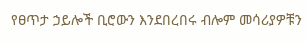የፀጥታ ኃይሎች ቢሮውን እንደበረበሩ ብሎም መሳሪያዎቹን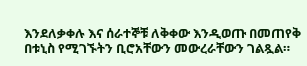እንደለቃቀሉ እና ሰራተኞቹ ለቅቀው እንዲወጡ በመጠየቅ በቱኒስ የሚገኙትን ቢሮአቸውን መውረራቸውን ገልጿል።